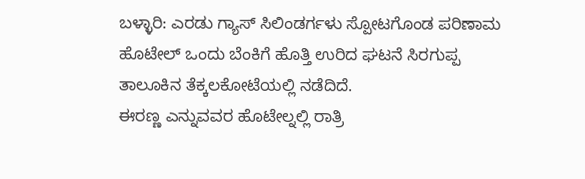ಬಳ್ಳಾರಿ: ಎರಡು ಗ್ಯಾಸ್ ಸಿಲಿಂಡರ್ಗಳು ಸ್ಪೋಟಗೊಂಡ ಪರಿಣಾಮ ಹೊಟೇಲ್ ಒಂದು ಬೆಂಕಿಗೆ ಹೊತ್ತಿ ಉರಿದ ಘಟನೆ ಸಿರಗುಪ್ಪ ತಾಲೂಕಿನ ತೆಕ್ಕಲಕೋಟೆಯಲ್ಲಿ ನಡೆದಿದೆ.
ಈರಣ್ಣ ಎನ್ನುವವರ ಹೊಟೇಲ್ನಲ್ಲಿ ರಾತ್ರಿ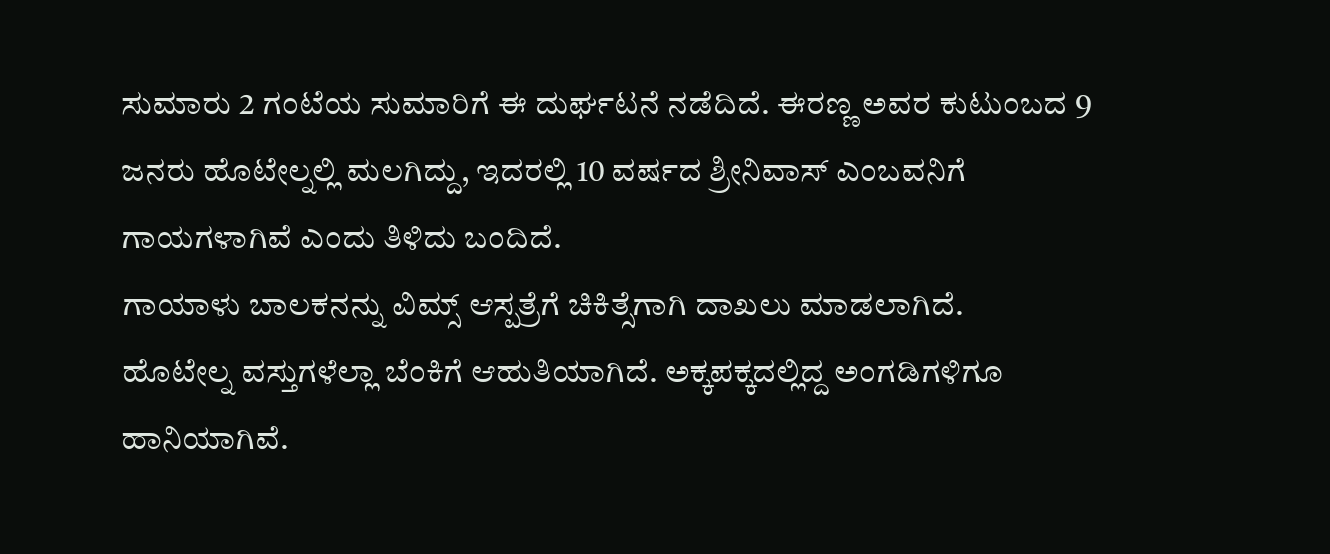ಸುಮಾರು 2 ಗಂಟೆಯ ಸುಮಾರಿಗೆ ಈ ದುರ್ಘಟನೆ ನಡೆದಿದೆ. ಈರಣ್ಣ ಅವರ ಕುಟುಂಬದ 9 ಜನರು ಹೊಟೇಲ್ನಲ್ಲಿ ಮಲಗಿದ್ದು, ಇದರಲ್ಲಿ 10 ವರ್ಷದ ಶ್ರೀನಿವಾಸ್ ಎಂಬವನಿಗೆ ಗಾಯಗಳಾಗಿವೆ ಎಂದು ತಿಳಿದು ಬಂದಿದೆ.
ಗಾಯಾಳು ಬಾಲಕನನ್ನು ವಿಮ್ಸ್ ಆಸ್ಪತ್ರೆಗೆ ಚಿಕಿತ್ಸೆಗಾಗಿ ದಾಖಲು ಮಾಡಲಾಗಿದೆ.
ಹೊಟೇಲ್ನ ವಸ್ತುಗಳೆಲ್ಲಾ ಬೆಂಕಿಗೆ ಆಹುತಿಯಾಗಿದೆ. ಅಕ್ಕಪಕ್ಕದಲ್ಲಿದ್ದ ಅಂಗಡಿಗಳಿಗೂ ಹಾನಿಯಾಗಿವೆ.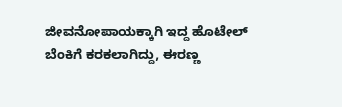ಜೀವನೋಪಾಯಕ್ಕಾಗಿ ಇದ್ದ ಹೊಟೇಲ್ ಬೆಂಕಿಗೆ ಕರಕಲಾಗಿದ್ದು, ಈರಣ್ಣ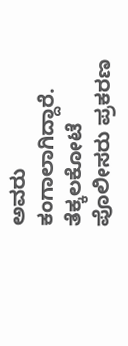ಅವರು ಕಂಗಾಲಾಗಿದ್ದಾರೆ.
ತೆಕ್ಕಲಕೋಟೆ ಪೊಲೀಸರು ಪ್ರಕರಣ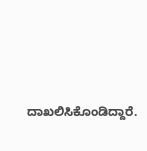ದಾಖಲಿಸಿಕೊಂಡಿದ್ದಾರೆ.